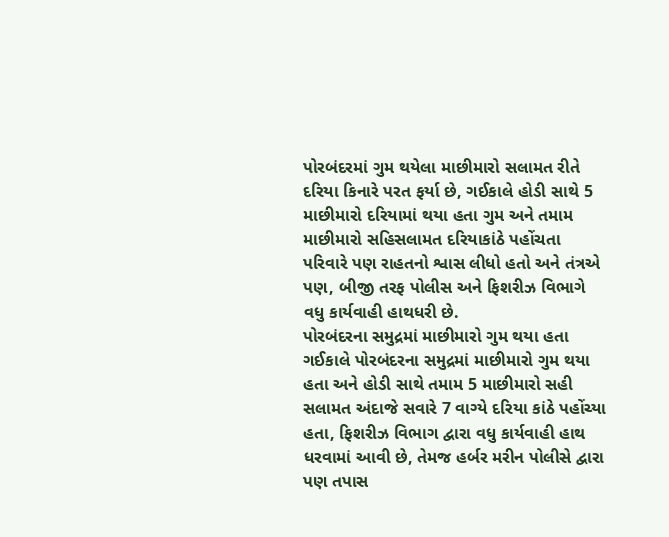પોરબંદરમાં ગુમ થયેલા માછીમારો સલામત રીતે દરિયા કિનારે પરત ફર્યા છે, ગઈકાલે હોડી સાથે 5 માછીમારો દરિયામાં થયા હતા ગુમ અને તમામ માછીમારો સહિસલામત દરિયાકાંઠે પહોંચતા પરિવારે પણ રાહતનો શ્વાસ લીધો હતો અને તંત્રએ પણ, બીજી તરફ પોલીસ અને ફિશરીઝ વિભાગે વધુ કાર્યવાહી હાથધરી છે.
પોરબંદરના સમુદ્રમાં માછીમારો ગુમ થયા હતા
ગઈકાલે પોરબંદરના સમુદ્રમાં માછીમારો ગુમ થયા હતા અને હોડી સાથે તમામ 5 માછીમારો સહી સલામત અંદાજે સવારે 7 વાગ્યે દરિયા કાંઠે પહોંચ્યા હતા, ફિશરીઝ વિભાગ દ્વારા વધુ કાર્યવાહી હાથ ધરવામાં આવી છે, તેમજ હર્બર મરીન પોલીસે દ્વારા પણ તપાસ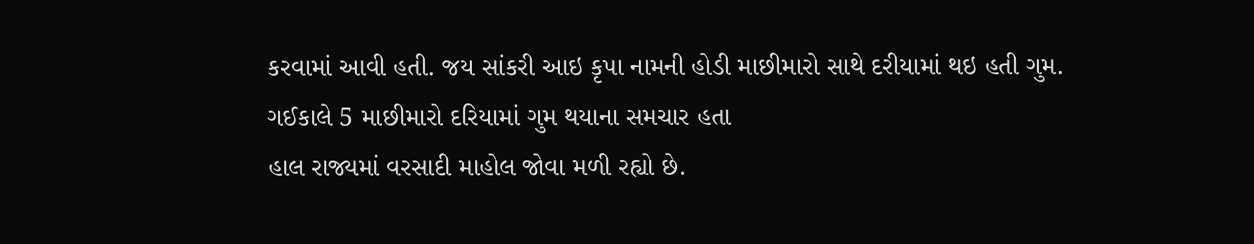કરવામાં આવી હતી. જય સાંકરી આઇ કૃપા નામની હોડી માછીમારો સાથે દરીયામાં થઇ હતી ગુમ.
ગઈકાલે 5 માછીમારો દરિયામાં ગુમ થયાના સમચાર હતા
હાલ રાજ્યમાં વરસાદી માહોલ જોવા મળી રહ્યો છે.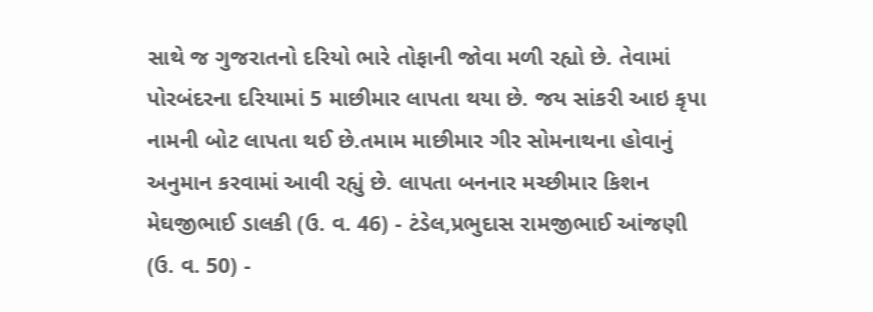સાથે જ ગુજરાતનો દરિયો ભારે તોફાની જોવા મળી રહ્યો છે. તેવામાં પોરબંદરના દરિયામાં 5 માછીમાર લાપતા થયા છે. જય સાંકરી આઇ કૃપા નામની બોટ લાપતા થઈ છે.તમામ માછીમાર ગીર સોમનાથના હોવાનું અનુમાન કરવામાં આવી રહ્યું છે. લાપતા બનનાર મચ્છીમાર કિશન મેઘજીભાઈ ડાલકી (ઉ. વ. 46) - ટંડેલ,પ્રભુદાસ રામજીભાઈ આંજણી (ઉ. વ. 50) -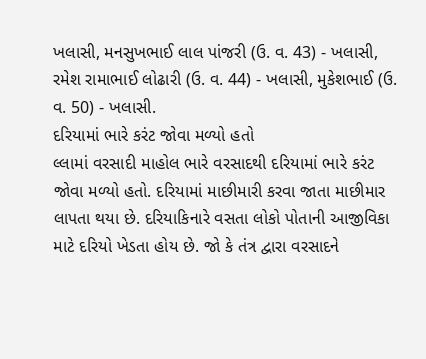ખલાસી, મનસુખભાઈ લાલ પાંજરી (ઉ. વ. 43) - ખલાસી, રમેશ રામાભાઈ લોઢારી (ઉ. વ. 44) - ખલાસી, મુકેશભાઈ (ઉ. વ. 50) - ખલાસી.
દરિયામાં ભારે કરંટ જોવા મળ્યો હતો
લ્લામાં વરસાદી માહોલ ભારે વરસાદથી દરિયામાં ભારે કરંટ જોવા મળ્યો હતો. દરિયામાં માછીમારી કરવા જાતા માછીમાર લાપતા થયા છે. દરિયાકિનારે વસતા લોકો પોતાની આજીવિકા માટે દરિયો ખેડતા હોય છે. જો કે તંત્ર દ્વારા વરસાદને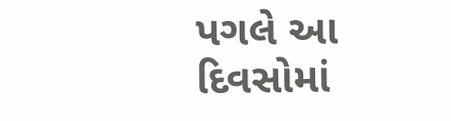પગલે આ દિવસોમાં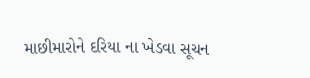માછીમારોને દરિયા ના ખેડવા સૂચન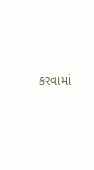કરવામાં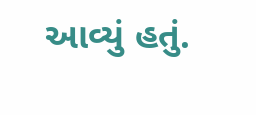આવ્યું હતું.